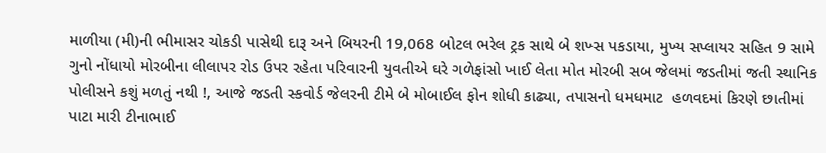માળીયા (મી)ની ભીમાસર ચોકડી પાસેથી દારૂ અને બિયરની 19,068 બોટલ ભરેલ ટ્રક સાથે બે શખ્સ પકડાયા, મુખ્ય સપ્લાયર સહિત 9 સામે ગુનો નોંધાયો મોરબીના લીલાપર રોડ ઉપર રહેતા પરિવારની યુવતીએ ઘરે ગળેફાંસો ખાઈ લેતા મોત મોરબી સબ જેલમાં જડતીમાં જતી સ્થાનિક પોલીસને કશું મળતું નથી !, આજે જડતી સ્કવોર્ડ જેલરની ટીમે બે મોબાઈલ ફોન શોધી કાઢ્યા, તપાસનો ધમધમાટ  હળવદમાં કિરણે છાતીમાં પાટા મારી ટીનાભાઈ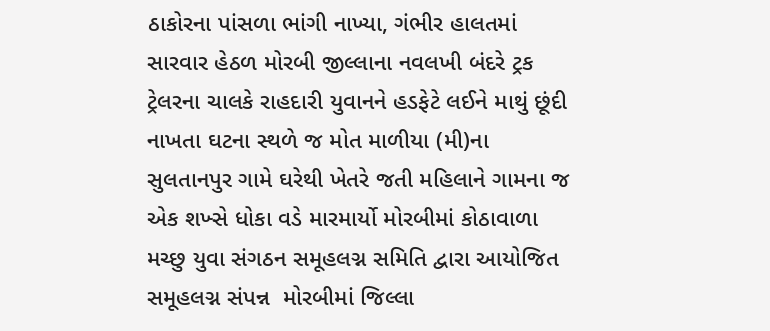ઠાકોરના પાંસળા ભાંગી નાખ્યા, ગંભીર હાલતમાં સારવાર હેઠળ મોરબી જીલ્લાના નવલખી બંદરે ટ્રક ટ્રેલરના ચાલકે રાહદારી યુવાનને હડફેટે લઈને માથું છૂંદી નાખતા ઘટના સ્થળે જ મોત માળીયા (મી)ના સુલતાનપુર ગામે ઘરેથી ખેતરે જતી મહિલાને ગામના જ એક શખ્સે ધોકા વડે મારમાર્યો મોરબીમાં કોઠાવાળા મચ્છુ યુવા સંગઠન સમૂહલગ્ન સમિતિ દ્વારા આયોજિત સમૂહલગ્ન સંપન્ન  મોરબીમાં જિલ્લા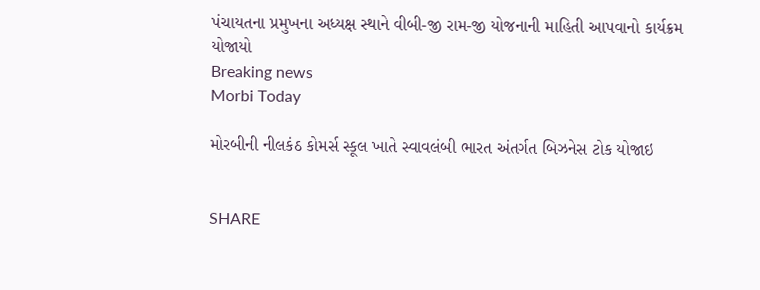પંચાયતના પ્રમુખના અધ્યક્ષ સ્થાને વીબી-જી રામ-જી યોજનાની માહિતી આપવાનો કાર્યક્રમ યોજાયો
Breaking news
Morbi Today

મોરબીની નીલકંઠ કોમર્સ સ્કૂલ ખાતે સ્વાવલંબી ભારત અંતર્ગત બિઝનેસ ટોક યોજાઇ


SHARE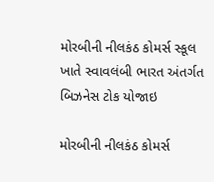મોરબીની નીલકંઠ કોમર્સ સ્કૂલ ખાતે સ્વાવલંબી ભારત અંતર્ગત બિઝનેસ ટોક યોજાઇ

મોરબીની નીલકંઠ કોમર્સ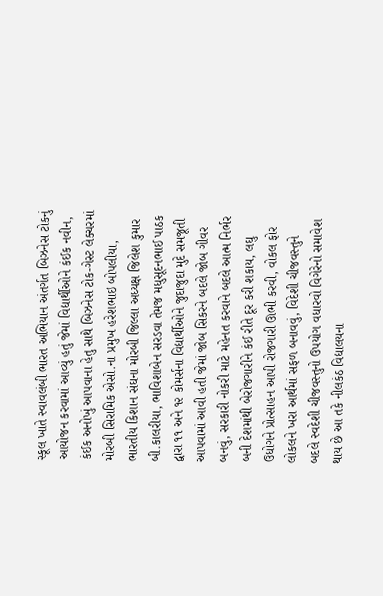સ્કૂલ ખાતે સ્વાવલંબી ભારત અભિયાન અંતર્ગત બિઝનેસ ટોકનું આયોજન કરવામાં આવ્યું હતું જેમાં વિદ્યાર્થીઓને કંઈક નવીન, કંઈક અનોખું આપવાના હેતુ સાથે બિઝનેસ ટોક-ગેસ્ટ લેક્ચરમાં મોરબી સિરામિક એસો.ના પ્રમુખ હરેશભાઇ બોપલીયા, ભારતીય કિશાન સંઘના મોરબી જિલ્લા અધ્યક્ષ જિલેશ કુમાર બી.કાલરીયા, ભાવિશાબેન સરડવા તેમજ મધુસૂદનભાઈ પાઠક દ્વારા ૧૧ અને ૧૨ કોમર્સના વિદ્યાર્થીઓને જુદાજુદા મુદે સમજૂતી આપવામાં આવી હતી જેમાં જોબ સિકરને બદલે જોબ ગીવર બનવું, સરકારી નોકરી માટે મહેનત કરવાને બદલે આત્મ નિર્ભર બની દેશમાંથી બેરોજગારીને કંઈ રીતે દૂર કરી શકાય, લઘુ ઉધોગને પ્રોત્સાહન આપી રોજગારી ઊભી કરવી, વોકલ ફોર લોકલને ખરા આર્થમાં સફળ બનાવવું, વિદેશી ચીજવસ્તુને બદલે સ્વદેશી ચીજવસ્તુનો ઉપયોગ વધારવો વિગેરેનો સમાવેશ થાય છે આ તકે નીલકંઠ વિદ્યાલયના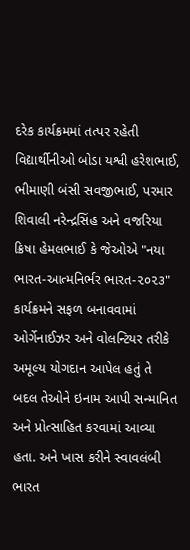દરેક કાર્યક્રમમાં તત્પર રહેતી વિદ્યાર્થીનીઓ બોડા યશ્વી હરેશભાઈ, ભીમાણી બંસી સવજીભાઈ, પરમાર શિવાલી નરેન્દ્રસિંહ અને વજરિયા ક્રિષા હેમલભાઈ કે જેઓએ "નયા ભારત-આત્મનિર્ભર ભારત-૨૦૨૩" કાર્યક્રમને સફળ બનાવવામાં ઓર્ગેનાઈઝર અને વોલન્ટિયર તરીકે અમૂલ્ય યોગદાન આપેલ હતું તે બદલ તેઓને ઇનામ આપી સન્માનિત અને પ્રોત્સાહિત કરવામાં આવ્યા હતા. અને ખાસ કરીને સ્વાવલંબી ભારત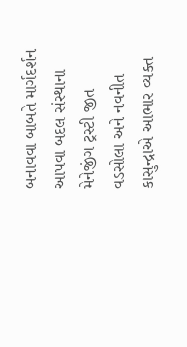બનાવવા બાબતે માર્ગદર્શન આપવા બદલ સંસ્થાના મેનેજીંગ ટ્રસ્ટી જીત વડસોલા અને નવનીત કાસુન્દ્રાએ આભાર વ્યક્ત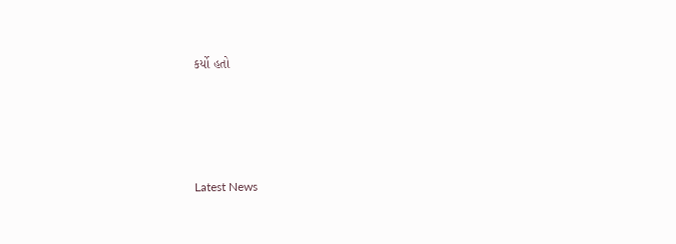કર્યો હતો






Latest News